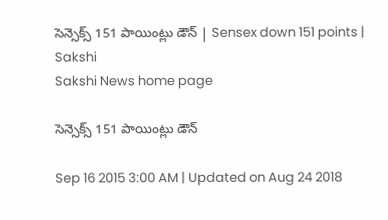సెన్సెక్స్ 151 పాయింట్లు డౌన్ | Sensex down 151 points | Sakshi
Sakshi News home page

సెన్సెక్స్ 151 పాయింట్లు డౌన్

Sep 16 2015 3:00 AM | Updated on Aug 24 2018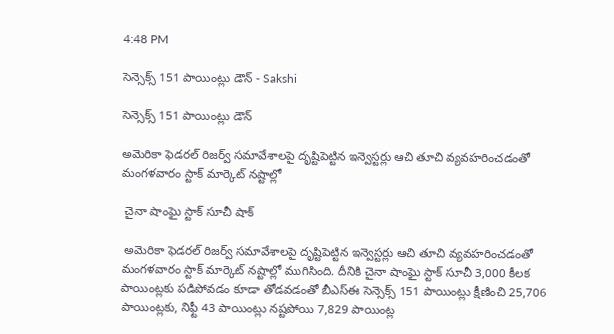4:48 PM

సెన్సెక్స్ 151 పాయింట్లు డౌన్ - Sakshi

సెన్సెక్స్ 151 పాయింట్లు డౌన్

అమెరికా ఫెడరల్ రిజర్వ్ సమావేశాలపై దృష్టిపెట్టిన ఇన్వెస్టర్లు ఆచి తూచి వ్యవహరించడంతో మంగళవారం స్టాక్ మార్కెట్ నష్టాల్లో

 చైనా షాంఘై స్టాక్ సూచీ షాక్

 అమెరికా ఫెడరల్ రిజర్వ్ సమావేశాలపై దృష్టిపెట్టిన ఇన్వెస్టర్లు ఆచి తూచి వ్యవహరించడంతో మంగళవారం స్టాక్ మార్కెట్ నష్టాల్లో ముగిసింది. దీనికి చైనా షాంఘై స్టాక్ సూచీ 3,000 కీలక పాయింట్లకు పడిపోవడం కూడా తోడవడంతో బీఎస్‌ఈ సెన్సెక్స్ 151 పాయింట్లు క్షీణించి 25,706 పాయింట్లకు, నిఫ్టీ 43 పాయింట్లు నష్టపోయి 7,829 పాయింట్ల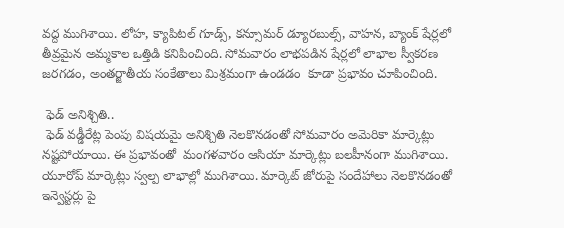వద్ద ముగిశాయి. లోహ, క్యాపిటల్ గూడ్స్, కన్సూమర్ డ్యూరబుల్స్, వాహన, బ్యాంక్ షేర్లలో తీవ్రమైన అమ్మకాల ఒత్తిడి కనిపించింది. సోమవారం లాభపడిన షేర్లలో లాభాల స్వీకరణ జరగడం, అంతర్జాతీయ సంకేతాలు మిశ్రమంగా ఉండడం  కూడా ప్రభావం చూపించింది.

 ఫెడ్ అనిశ్చితి..
 ఫెడ్ వడ్డీరేట్ల పెంపు విషయమై అనిశ్చితి నెలకొనడంతో సోమవారం అమెరికా మార్కెట్లు నష్టపోయాయి. ఈ ప్రభావంతో  మంగళవారం ఆసియా మార్కెట్లు బలహీనంగా ముగిశాయి. యూరోప్ మార్కెట్లు స్వల్ప లాభాల్లో ముగిశాయి. మార్కెట్ జోరుపై సందేహాలు నెలకొనడంతో ఇన్వెస్టర్లు పై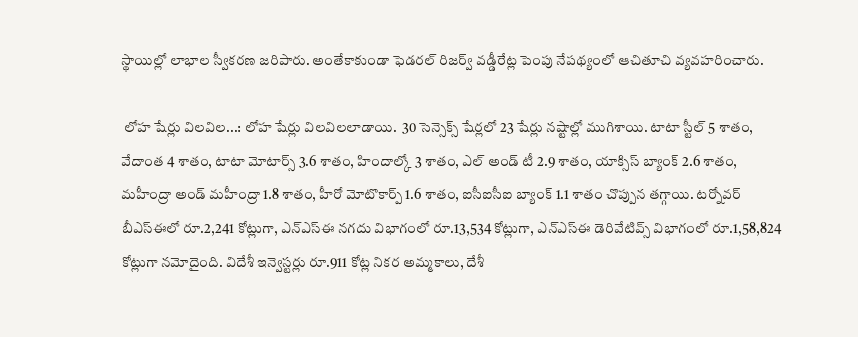స్థాయిల్లో లాభాల స్వీకరణ జరిపారు. అంతేకాకుండా ఫెడరల్ రిజర్వ్ వడ్డీరేట్ల పెంపు నేపథ్యంలో ఆచితూచి వ్యవహరించారు.

 లోహ షేర్లు విలవిల...: లోహ షేర్లు విలవిలలాడాయి.  30 సెన్సెక్స్ షేర్లలో 23 షేర్లు నష్టాల్లో ముగిశాయి. టాటా స్టీల్ 5 శాతం, వేదాంత 4 శాతం, టాటా మోటార్స్ 3.6 శాతం, హిందాల్కో 3 శాతం, ఎల్ అండ్ టీ 2.9 శాతం, యాక్సిస్ బ్యాంక్ 2.6 శాతం, మహీంద్రా అండ్ మహీంద్రా 1.8 శాతం, హీరో మోటొకార్ప్ 1.6 శాతం, ఐసీఐసీఐ బ్యాంక్ 1.1 శాతం చొప్పున తగ్గాయి. టర్నోవర్ బీఎస్‌ఈలో రూ.2,241 కోట్లుగా, ఎన్‌ఎస్‌ఈ నగదు విభాగంలో రూ.13,534 కోట్లుగా, ఎన్‌ఎస్‌ఈ డెరివేటివ్స్ విభాగంలో రూ.1,58,824 కోట్లుగా నమోదైంది. విదేశీ ఇన్వెస్టర్లు రూ.911 కోట్ల నికర అమ్మకాలు, దేశీ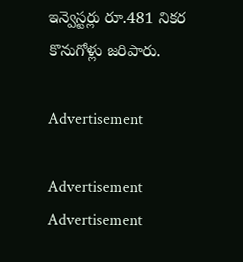ఇన్వెస్టర్లు రూ.481 నికర కొనుగోళ్లు జరిపారు.

Advertisement

Advertisement
Advertisement